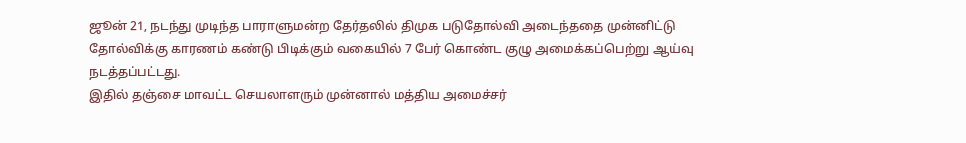ஜூன் 21, நடந்து முடிந்த பாராளுமன்ற தேர்தலில் திமுக படுதோல்வி அடைந்ததை முன்னிட்டு தோல்விக்கு காரணம் கண்டு பிடிக்கும் வகையில் 7 பேர் கொண்ட குழு அமைக்கப்பெற்று ஆய்வு நடத்தப்பட்டது.
இதில் தஞ்சை மாவட்ட செயலாளரும் முன்னால் மத்திய அமைச்சர்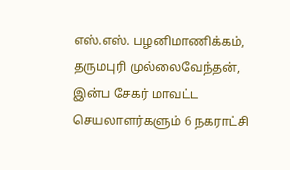எஸ்.எஸ். பழனிமாணிக்கம், தருமபுரி முல்லைவேந்தன், இன்ப சேகர் மாவட்ட செயலாளர்களும் 6 நகராட்சி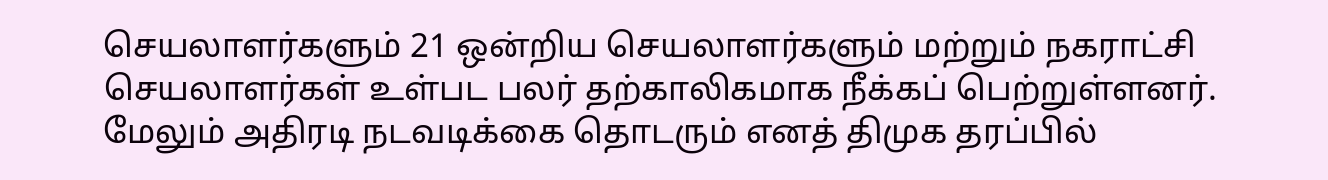செயலாளர்களும் 21 ஒன்றிய செயலாளர்களும் மற்றும் நகராட்சி செயலாளர்கள் உள்பட பலர் தற்காலிகமாக நீக்கப் பெற்றுள்ளனர். மேலும் அதிரடி நடவடிக்கை தொடரும் எனத் திமுக தரப்பில்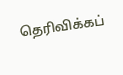தெரிவிக்கப்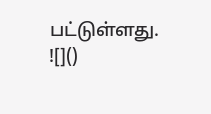பட்டுள்ளது.
![]()